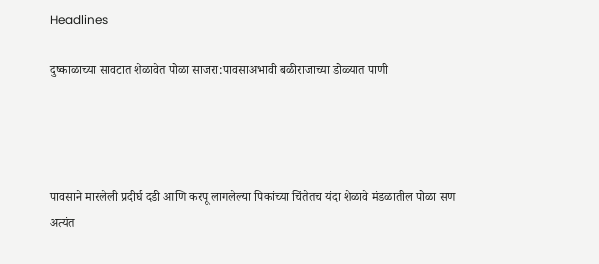Headlines

दुष्काळाच्या सावटात शेळावेत पोळा साजरा:पावसाअभावी बळीराजाच्या डोळ्यात पाणी




पावसाने मारलेली प्रदीर्घ दडी आणि करपू लागलेल्या पिकांच्या चिंतेतच यंदा शेळावे मंडळातील पोळा सण अत्यंत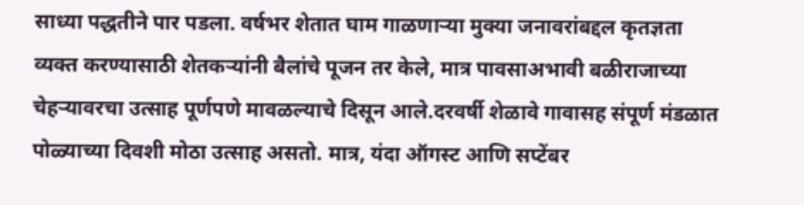साध्या पद्धतीने पार पडला. वर्षभर शेतात घाम गाळणाऱ्या मुक्या जनावरांबद्दल कृतज्ञता व्यक्त करण्यासाठी शेतकऱ्यांनी बैलांचे पूजन तर केले, मात्र पावसाअभावी बळीराजाच्या चेहऱ्यावरचा उत्साह पूर्णपणे मावळल्याचे दिसून आले.दरवर्षी शेळावे गावासह संपूर्ण मंडळात पोळ्याच्या दिवशी मोठा उत्साह असतो. मात्र, यंदा ऑगस्ट आणि सप्टेंबर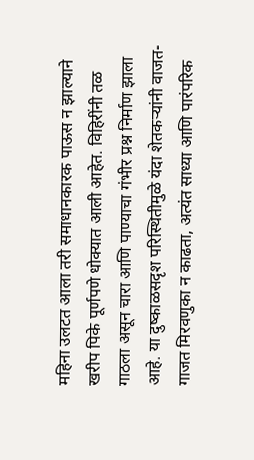महिना उलटत आला तरी समाधानकारक पाऊस न झाल्याने खरीप पिके पूर्णपणे धोक्यात आली आहेत. विहिरींनी तळ गाठला असून चारा आणि पाण्याचा गंभीर प्रश्न निर्माण झाला आहे. या दुष्काळसदृश परिस्थितीमुळे यंदा शेतकऱ्यांनी वाजत-गाजत मिरवणुका न काढता, अत्यंत साध्या आणि पारंपरिक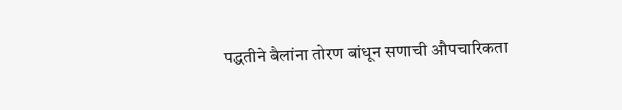पद्धतीने बैलांना तोरण बांधून सणाची औपचारिकता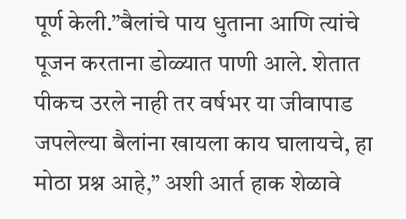पूर्ण केली.”बैलांचे पाय धुताना आणि त्यांचे पूजन करताना डोळ्यात पाणी आले. शेतात पीकच उरले नाही तर वर्षभर या जीवापाड जपलेल्या बैलांना खायला काय घालायचे, हा मोठा प्रश्न आहे,” अशी आर्त हाक शेळावे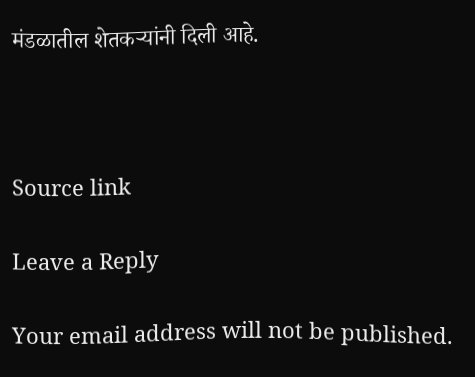मंडळातील शेतकऱ्यांनी दिली आहे.



Source link

Leave a Reply

Your email address will not be published.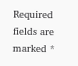Required fields are marked *